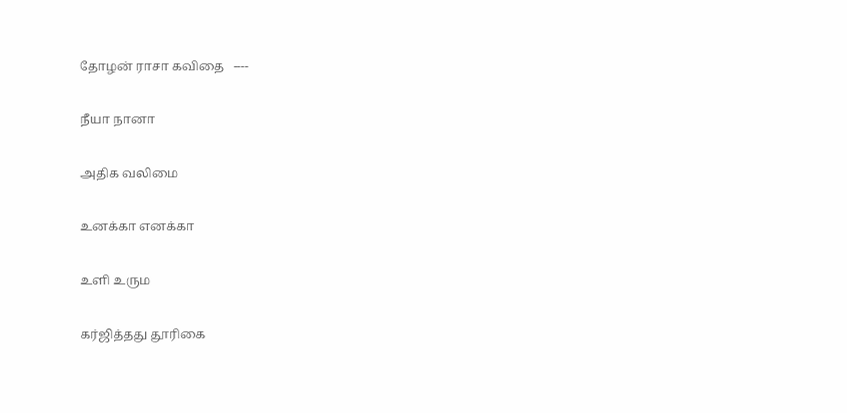தோழன் ராசா கவிதை   ----

நீயா நானா

அதிக வலிமை

உனக்கா எனக்கா

உளி உரும

கர்ஜித்தது தூரிகை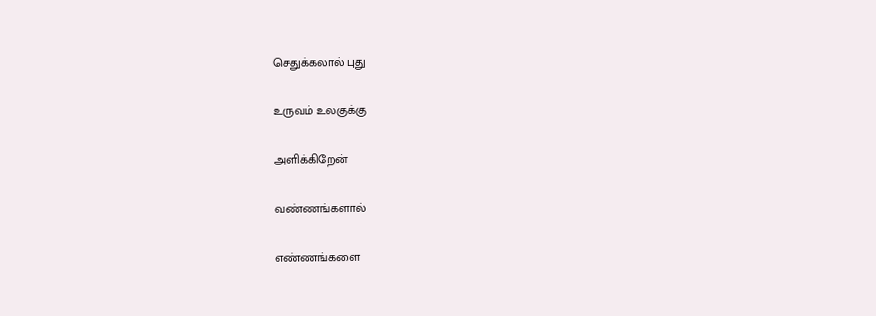செதுக்கலால் புது

உருவம் உலகுக்கு

அளிக்கிறேன்

வண்ணங்களால்

எண்ணங்களை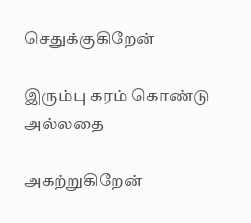செதுக்குகிறேன்

இரும்பு கரம் கொண்டு அல்லதை

அகற்றுகிறேன்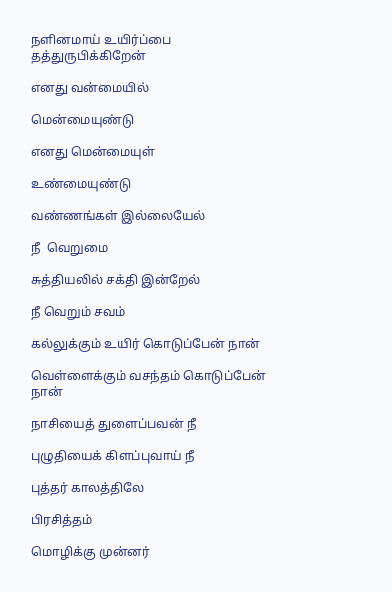நளினமாய் உயிர்ப்பை தத்துருபிக்கிறேன்

எனது வன்மையில்

மென்மையுண்டு

எனது மென்மையுள்

உண்மையுண்டு

வண்ணங்கள் இல்லையேல்

நீ  வெறுமை

சுத்தியலில் சக்தி இன்றேல்

நீ வெறும் சவம்

கல்லுக்கும் உயிர் கொடுப்பேன் நான்

வெள்ளைக்கும் வசந்தம் கொடுப்பேன் நான்

நாசியைத் துளைப்பவன் நீ

புழுதியைக் கிளப்புவாய் நீ

புத்தர் காலத்திலே

பிரசித்தம்

மொழிக்கு முன்னர்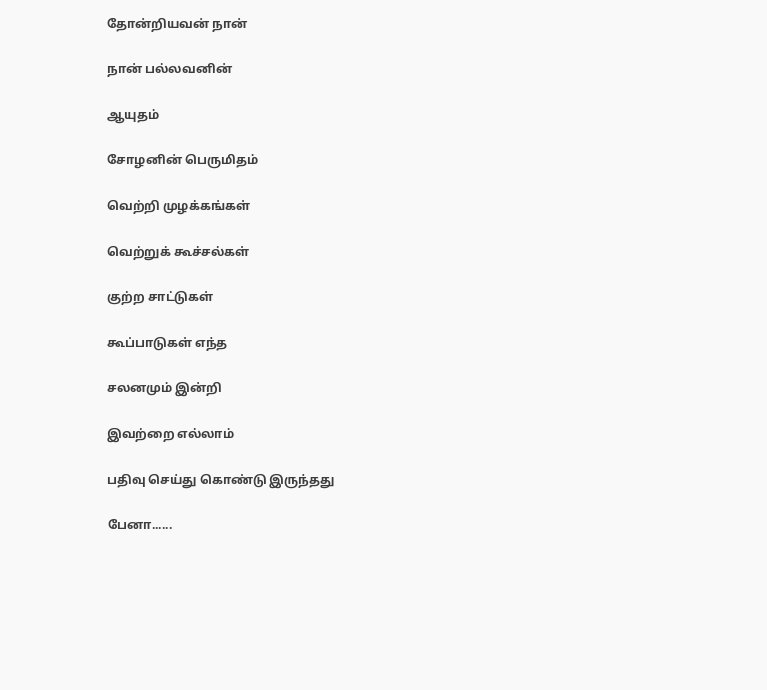தோன்றியவன் நான்

நான் பல்லவனின்

ஆயுதம்

சோழனின் பெருமிதம்

வெற்றி முழக்கங்கள்

வெற்றுக் கூச்சல்கள்

குற்ற சாட்டுகள்

கூப்பாடுகள் எந்த

சலனமும் இன்றி

இவற்றை எல்லாம்

பதிவு செய்து கொண்டு இருந்தது

பேனா......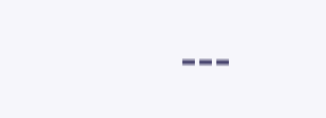---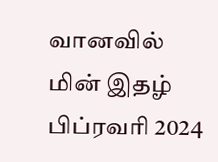வானவில் மின் இதழ்  பிப்ரவரி 2024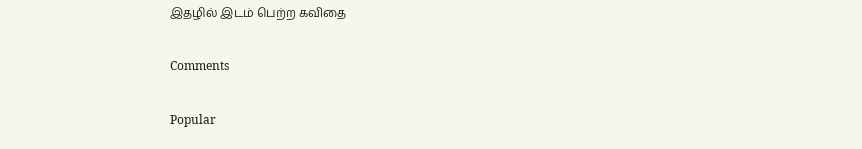இதழில் இடம் பெற்ற கவிதை

Comments

Popular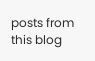posts from this blog